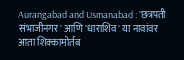Aurangabad and Usmanabad : 'छत्रपती संभाजीनगर' आणि 'धाराशिव' या नावांवर आता शिक्कामोर्तब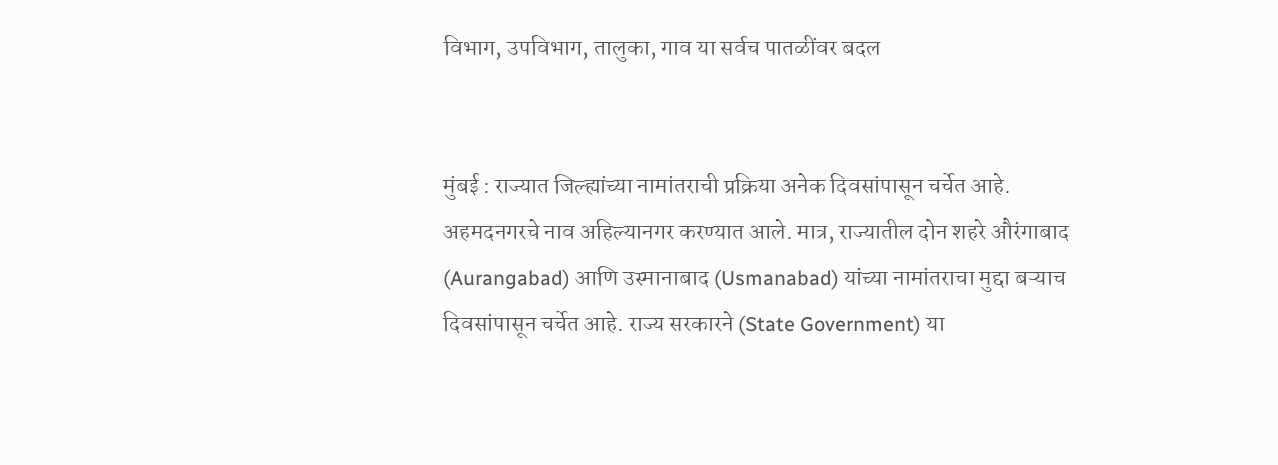विभाग, उपविभाग, तालुका, गाव या सर्वच पातळींवर बदल


मुंबई : राज्यात जिल्ह्यांच्या नामांतराची प्रक्रिया अनेक दिवसांपासून चर्चेत आहे. अहमदनगरचे नाव अहिल्यानगर करण्यात आले. मात्र, राज्यातील दोन शहरे औरंगाबाद (Aurangabad) आणि उस्मानाबाद (Usmanabad) यांच्या नामांतराचा मुद्दा बऱ्याच दिवसांपासून चर्चेत आहे. राज्य सरकारने (State Government) या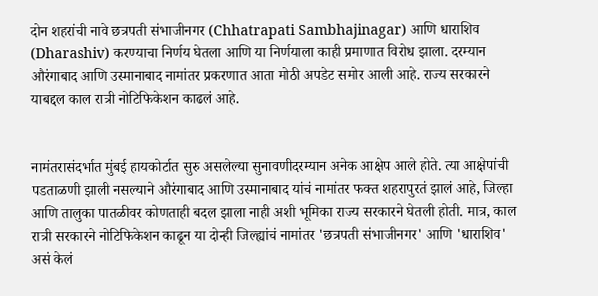दोन शहरांची नावे छत्रपती संभाजीनगर (Chhatrapati Sambhajinagar) आणि धाराशिव (Dharashiv) करण्याचा निर्णय घेतला आणि या निर्णयाला काही प्रमाणात विरोध झाला. दरम्यान औरंगाबाद आणि उस्मानाबाद नामांतर प्रकरणात आता मोठी अपडेट समोर आली आहे. राज्य सरकारने याबद्दल काल रात्री नोटिफिकेशन काढलं आहे.


नामंतरासंदर्भात मुंबई हायकोर्टात सुरु असलेल्या सुनावणीदरम्यान अनेक आक्षेप आले होते. त्या आक्षेपांची पडताळणी झाली नसल्याने औरंगाबाद आणि उस्मानाबाद यांचं नामांतर फक्त शहरापुरतं झालं आहे, जिल्हा आणि तालुका पातळीवर कोणताही बदल झाला नाही अशी भूमिका राज्य सरकारने घेतली होती. मात्र, काल रात्री सरकारने नोटिफिकेशन काढून या दोन्ही जिल्ह्यांचं नामांतर 'छत्रपती संभाजीनगर' आणि 'धाराशिव' असं केलं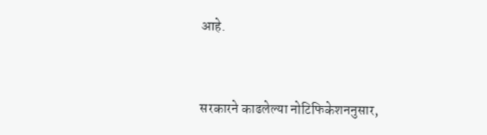आहे.


सरकारने काढलेल्या नोटिफिकेशननुसार,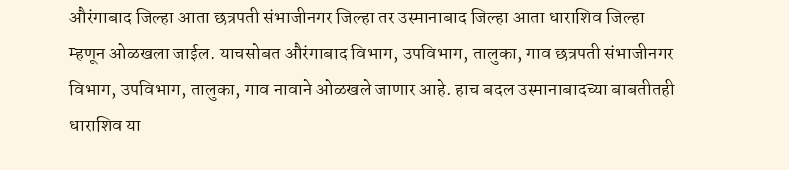औरंगाबाद जिल्हा आता छत्रपती संभाजीनगर जिल्हा तर उस्मानाबाद जिल्हा आता धाराशिव जिल्हा म्हणून ओळखला जाईल. याचसोबत औरंगाबाद विभाग, उपविभाग, तालुका, गाव छत्रपती संभाजीनगर विभाग, उपविभाग, तालुका, गाव नावाने ओळखले जाणार आहे. हाच बदल उस्मानाबादच्या बाबतीतही धाराशिव या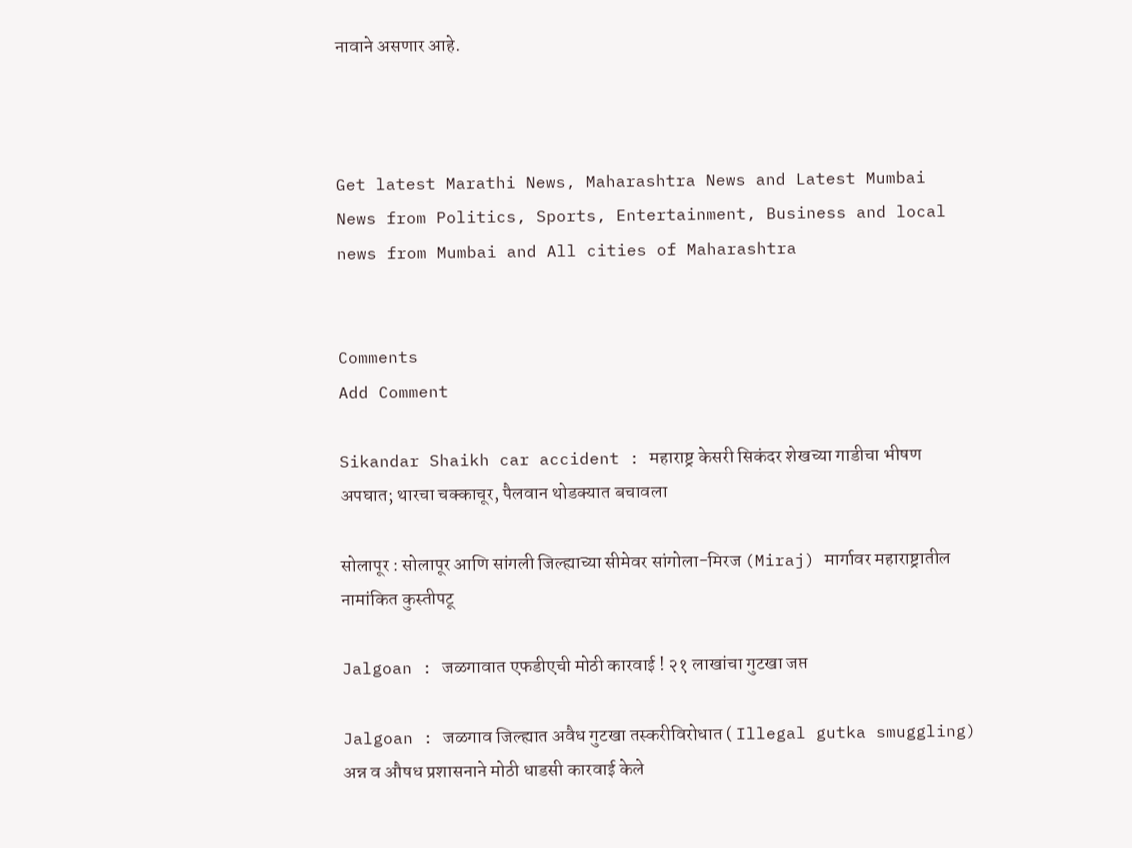नावाने असणार आहे.



Get latest Marathi News, Maharashtra News and Latest Mumbai News from Politics, Sports, Entertainment, Business and local news from Mumbai and All cities of Maharashtra


Comments
Add Comment

Sikandar Shaikh car accident : महाराष्ट्र केसरी सिकंदर शेखच्या गाडीचा भीषण अपघात; थारचा चक्काचूर, पैलवान थोडक्यात बचावला

सोलापूर : सोलापूर आणि सांगली जिल्ह्याच्या सीमेवर सांगोला-मिरज (Miraj) मार्गावर महाराष्ट्रातील नामांकित कुस्तीपटू

Jalgoan : जळगावात एफडीएची मोठी कारवाई ! २१ लाखांचा गुटखा जप्त

Jalgoan : जळगाव जिल्ह्यात अवैध गुटखा तस्करीविरोधात ( Illegal gutka smuggling) अन्न व औषध प्रशासनाने मोठी धाडसी कारवाई केले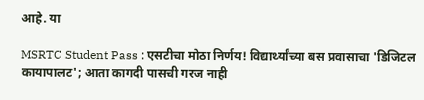आहे. या

MSRTC Student Pass : एसटीचा मोठा निर्णय! विद्यार्थ्यांच्या बस प्रवासाचा 'डिजिटल कायापालट'; आता कागदी पासची गरज नाही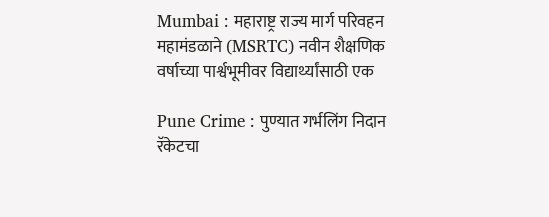Mumbai : महाराष्ट्र राज्य मार्ग परिवहन महामंडळाने (MSRTC) नवीन शैक्षणिक वर्षाच्या पार्श्वभूमीवर विद्यार्थ्यांसाठी एक

Pune Crime : पुण्यात गर्भलिंग निदान रॅकेटचा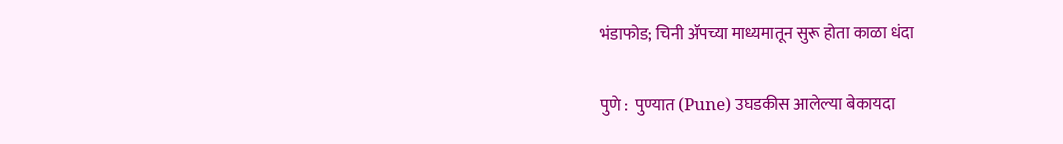भंडाफोड; चिनी ॲपच्या माध्यमातून सुरू होता काळा धंदा

पुणे :  पुण्यात (Pune) उघडकीस आलेल्या बेकायदा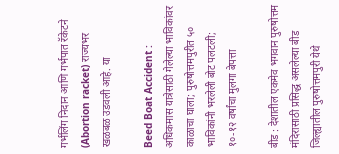गर्भलिंग निदान आणि गर्भपात रॅकेटने (Abortion racket) राज्यभर खळबळ उडवली आहे. या

Beed Boat Accident : अधिकमास यात्रेसाठी गेलेल्या भाविकांवर काळाचा घाला; पुरुषोत्तमपुरीत ५० भाविकांनी भरलेली बोट पलटली; १०-१२ वर्षांचा मुलगा बेपत्ता

बीड : देशातील एकमेव भगवान पुरुषोत्तम मंदिरासाठी प्रसिद्ध असलेल्या बीड जिल्ह्यातील पुरुषोत्तमपुरी येथे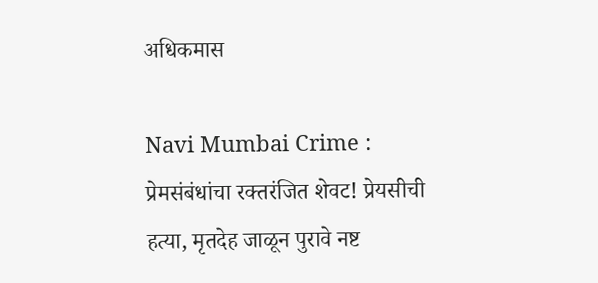अधिकमास

Navi Mumbai Crime : प्रेमसंबंधांचा रक्तरंजित शेवट! प्रेयसीची हत्या, मृतदेह जाळून पुरावे नष्ट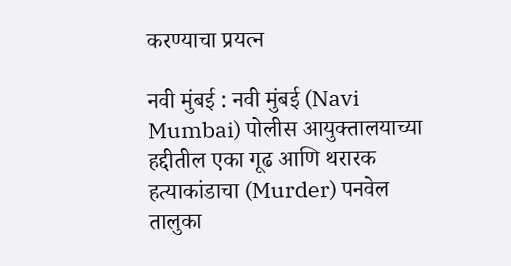करण्याचा प्रयत्न

नवी मुंबई : नवी मुंबई (Navi Mumbai) पोलीस आयुक्तालयाच्या हद्दीतील एका गूढ आणि थरारक हत्याकांडाचा (Murder) पनवेल तालुका